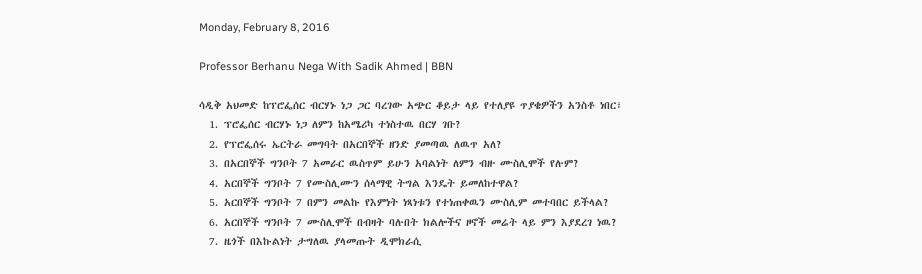Monday, February 8, 2016

Professor Berhanu Nega With Sadik Ahmed | BBN

ሳዲቅ አህመድ ከፕሮፌሰር ብርሃኑ ነጋ ጋር ባረገው አጭር ቆይታ ላይ የተለያዩ ጥያቄዎችን አንስቶ ነበር፣
  1. ፕሮፌሰር ብርሃኑ ነጋ ለምን ከአሜሪካ ተነስተዉ በርሃ ገቡ?
  2. የፕሮፌሰሩ ኤርትራ መግባት በአርበኞች ዘንድ ያመጣዉ ለዉጥ አለ?
  3. በአርበኞች ግንቦት 7 አመራር ዉስጥም ይሁን አባልነት ለምን ብዙ ሙስሊሞች የሉም?
  4. አርበኞች ግንቦት 7 የሙስሊሙን ሰላማዊ ትግል እንዴት ይመለከተዋል?
  5. አርበኞች ግንቦት 7 በምን መልኩ የእምነት ነጻነቱን የተነጠቀዉን ሙስሊም መተባበር ይችላል?
  6. አርበኞች ግንቦት 7 ሙስሊሞች በብዛት ባሉበት ክልሎችና ዞኖች መሬት ላይ ምን እያደረገ ነዉ?
  7. ዜጎች በእኩልነት ታግለዉ ያላመጡት ዲሞክራሲ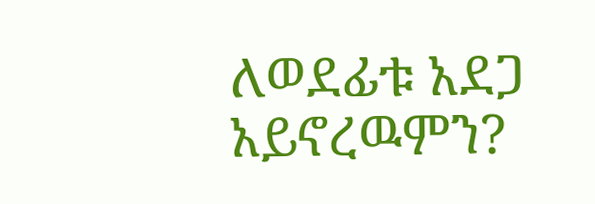ለወደፊቱ አደጋ አይኖረዉምን?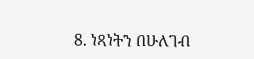8. ነጻነትን በሁለገብ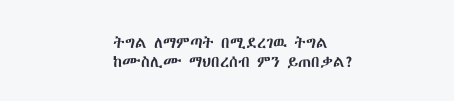ትግል ለማምጣት በሚደረገዉ ትግል ከሙስሊሙ ማህበረሰብ ምን ይጠበቃል?